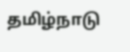தமிழ்நாடு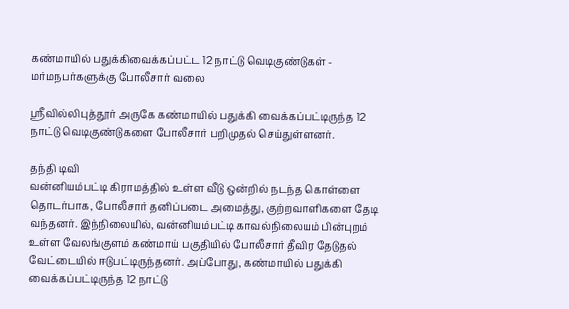கண்மாயில் பதுக்கிவைக்கப்பட்ட 12 நாட்டு வெடிகுண்டுகள் - மர்மநபர்களுக்கு போலீசார் வலை

ஸ்ரீவில்லிபுத்தூர் அருகே கண்மாயில் பதுக்கி வைக்கப்பட்டிருந்த 12 நாட்டு வெடிகுண்டுகளை போலீசார் பறிமுதல் செய்துள்ளனர்.

தந்தி டிவி
வன்னியம்பட்டி கிராமத்தில் உள்ள வீடு ஒன்றில் நடந்த கொள்ளை தொடர்பாக, போலீசார் தனிப்படை அமைத்து, குற்றவாளிகளை தேடி வந்தனர். இந்நிலையில், வன்னியம்பட்டி காவல்நிலையம் பின்புறம் உள்ள வேலங்குளம் கண்மாய் பகுதியில் போலீசார் தீவிர தேடுதல் வேட்டையில் ஈடுபட்டிருந்தனர். அப்போது, கண்மாயில் பதுக்கி வைக்கப்பட்டிருந்த 12 நாட்டு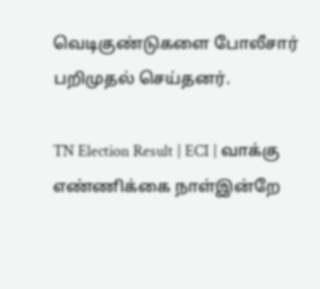வெடிகுண்டுகளை போலீசார் பறிமுதல் செய்தனர்.

TN Election Result | ECI | வாக்கு எண்ணிக்கை நாள்இன்றே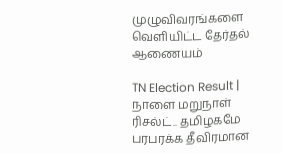முழுவிவரங்களை வெளியிட்ட தேர்தல் ஆணையம்

TN Election Result | நாளை மறுநாள் ரிசல்ட்.. தமிழகமே பரபரக்க தீவிரமான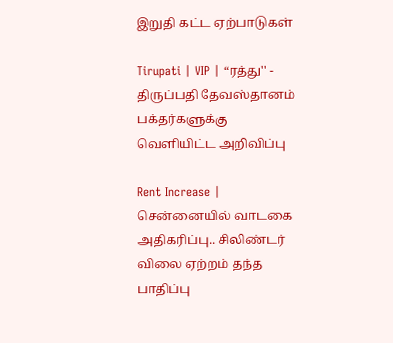இறுதி கட்ட ஏற்பாடுகள்

Tirupati | VIP | “ரத்து'' - திருப்பதி தேவஸ்தானம் பக்தர்களுக்கு வெளியிட்ட அறிவிப்பு

Rent Increase | சென்னையில் வாடகை அதிகரிப்பு.. சிலிண்டர் விலை ஏற்றம் தந்த பாதிப்பு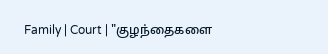Family | Court | "குழந்தைகளை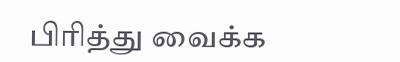பிரித்து வைக்க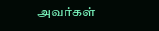அவர்கள்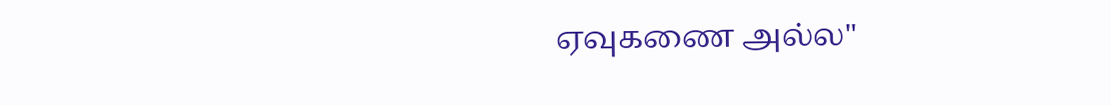ஏவுகணை அல்ல"